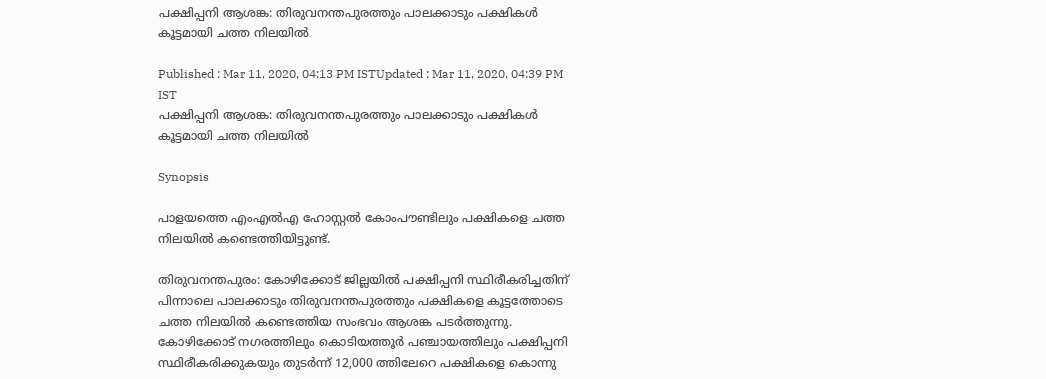പക്ഷിപ്പനി ആശങ്ക: തിരുവനന്തപുരത്തും പാലക്കാടും പക്ഷികള്‍ കൂട്ടമായി ചത്ത നിലയില്‍

Published : Mar 11, 2020, 04:13 PM ISTUpdated : Mar 11, 2020, 04:39 PM IST
പക്ഷിപ്പനി ആശങ്ക: തിരുവനന്തപുരത്തും പാലക്കാടും പക്ഷികള്‍ കൂട്ടമായി ചത്ത നിലയില്‍

Synopsis

പാളയത്തെ എംഎല്‍എ ഹോസ്റ്റല്‍ കോംപൗണ്ടിലും പക്ഷികളെ ചത്ത നിലയിൽ കണ്ടെത്തിയിട്ടുണ്ട്.

തിരുവനന്തപുരം: കോഴിക്കോട് ജില്ലയില്‍ പക്ഷിപ്പനി സ്ഥിരീകരിച്ചതിന് പിന്നാലെ പാലക്കാടും തിരുവനന്തപുരത്തും പക്ഷികളെ കൂട്ടത്തോടെ ചത്ത നിലയില്‍ കണ്ടെത്തിയ സംഭവം ആശങ്ക പടര്‍ത്തുന്നു. കോഴിക്കോട് നഗരത്തിലും കൊടിയത്തൂര്‍ പഞ്ചായത്തിലും പക്ഷിപ്പനി സ്ഥിരീകരിക്കുകയും തുടര്‍ന്ന് 12,000 ത്തിലേറെ പക്ഷികളെ കൊന്നു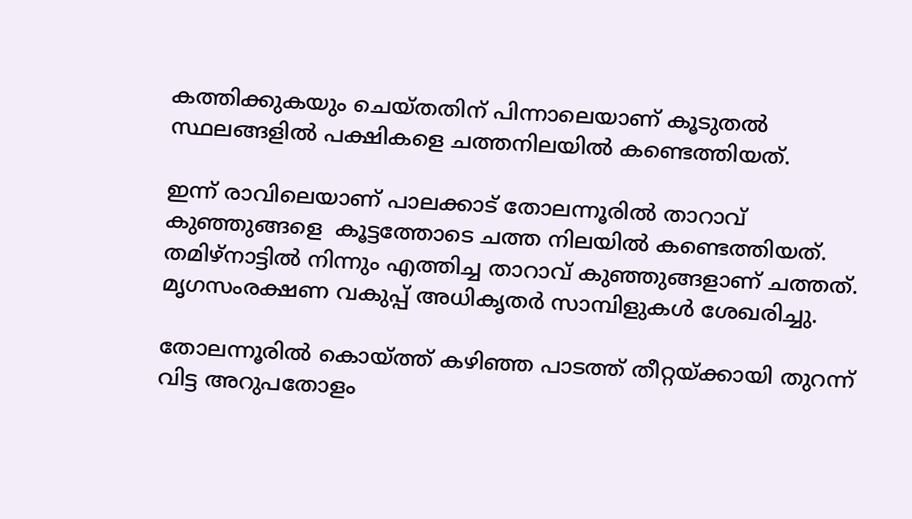കത്തിക്കുകയും ചെയ്തതിന് പിന്നാലെയാണ് കൂടുതല്‍ സ്ഥലങ്ങളില്‍ പക്ഷികളെ ചത്തനിലയില്‍ കണ്ടെത്തിയത്.

ഇന്ന് രാവിലെയാണ് പാലക്കാട് തോലന്നൂരിൽ താറാവ് കുഞ്ഞുങ്ങളെ  കൂട്ടത്തോടെ ചത്ത നിലയില്‍ കണ്ടെത്തിയത്. തമിഴ്നാട്ടിൽ നിന്നും എത്തിച്ച താറാവ് കുഞ്ഞുങ്ങളാണ് ചത്തത്.  മൃഗസംരക്ഷണ വകുപ്പ് അധികൃതർ സാമ്പിളുകൾ ശേഖരിച്ചു.

തോലന്നൂരിൽ കൊയ്ത്ത് കഴിഞ്ഞ പാടത്ത് തീറ്റയ്ക്കായി തുറന്ന് വിട്ട അറുപതോളം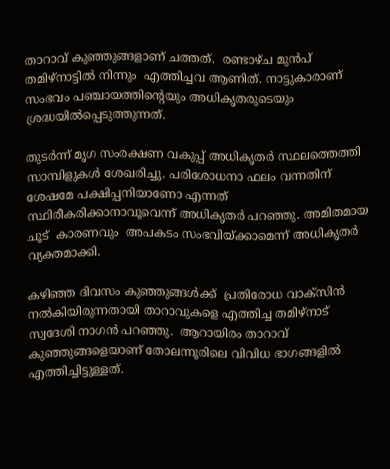താറാവ് കുഞ്ഞുങ്ങളാണ് ചത്തത്.  രണ്ടാഴ്ച മുൻപ്  തമിഴ്നാട്ടിൽ നിന്നും  എത്തിച്ചവ ആണിത്. നാട്ടുകാരാണ് സംഭവം പഞ്ചായത്തിൻ്റെയും അധികൃതരുടെയും ശ്രദ്ധയിൽപ്പെടുത്തുന്നത്.

തുടർന്ന് മൃഗ സംരക്ഷണ വകുപ്പ് അധികൃതർ സ്ഥലത്തെത്തി സാമ്പിളുകൾ ശേഖരിച്ചു. പരിശോധനാ ഫലം വന്നതിന് ശേഷമേ പക്ഷിപ്പനിയാണോ എന്നത് സ്ഥിരീകരിക്കാനാവൂവെന്ന് അധികൃതർ പറഞ്ഞു. അമിതമായ ചൂട്  കാരണവും  അപകടം സംഭവിയ്ക്കാമെന്ന് അധികൃതർ വ്യക്തമാക്കി.

കഴിഞ്ഞ ദിവസം കുഞ്ഞുങ്ങൾക്ക്  പ്രതിരോധ വാക്സിൻ നൽകിയിരുന്നതായി താറാവുകളെ എത്തിച്ച തമിഴ്നാട് സ്വദേശി നാഗൻ പറഞ്ഞു.  ആറായിരം താറാവ് കുഞ്ഞുങ്ങളെയാണ് തോലന്നൂരിലെ വിവിധ ഭാഗങ്ങളിൽ എത്തിച്ചിട്ടുള്ളത്.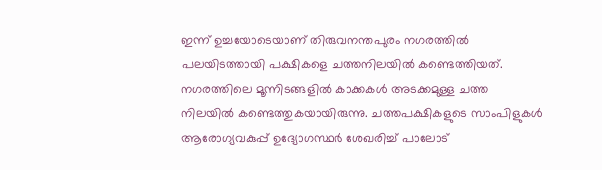ഇന്ന് ഉച്ചയോടെയാണ് തിരുവനന്തപുരം നഗരത്തില്‍ പലയിടത്തായി പക്ഷികളെ ചത്തനിലയില്‍ കണ്ടെത്തിയത്. നഗരത്തിലെ മൂന്നിടങ്ങളില്‍ കാക്കകള്‍ അടക്കമുള്ള ചത്ത നിലയില്‍ കണ്ടെത്തുകയായിരുന്നു. ചത്തപക്ഷികളുടെ സാംപിളുകള്‍ ആരോഗ്യവകുപ്പ് ഉദ്യോഗസ്ഥര്‍ ശേഖരിച്ച് പാലോട്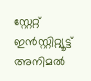സ്റ്റേറ്റ്  ഇൻസ്റ്റിറ്റ്യൂട്ട് അനിമൽ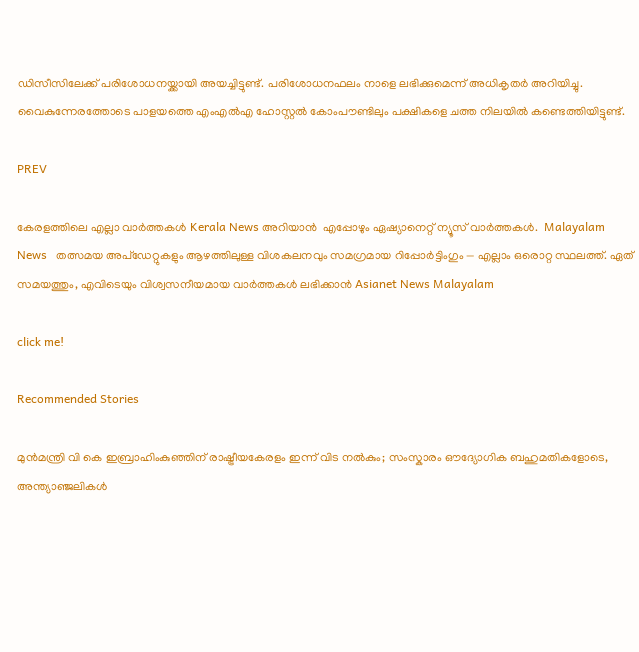ഡിസീസിലേക്ക് പരിശോധനയ്ക്കായി അയച്ചിട്ടുണ്ട്. പരിശോധനഫലം നാളെ ലഭിക്കുമെന്ന് അധികൃതര്‍ അറിയിച്ചു. വൈകുന്നേരത്തോടെ പാളയത്തെ എംഎല്‍എ ഹോസ്റ്റല്‍ കോംപൗണ്ടിലും പക്ഷികളെ ചത്ത നിലയിൽ കണ്ടെത്തിയിട്ടുണ്ട്.

PREV

കേരളത്തിലെ എല്ലാ വാർത്തകൾ Kerala News അറിയാൻ  എപ്പോഴും ഏഷ്യാനെറ്റ് ന്യൂസ് വാർത്തകൾ.  Malayalam News   തത്സമയ അപ്‌ഡേറ്റുകളും ആഴത്തിലുള്ള വിശകലനവും സമഗ്രമായ റിപ്പോർട്ടിംഗും — എല്ലാം ഒരൊറ്റ സ്ഥലത്ത്. ഏത് സമയത്തും, എവിടെയും വിശ്വസനീയമായ വാർത്തകൾ ലഭിക്കാൻ Asianet News Malayalam

click me!

Recommended Stories

മുൻമന്ത്രി വി കെ ഇബ്രാഹിംകുഞ്ഞിന് രാഷ്ട്രീയകേരളം ഇന്ന് വിട നൽകും; സംസ്കാരം ഔദ്യോഗിക ബഹുമതികളോടെ, അന്ത്യാഞ്ജലികൾ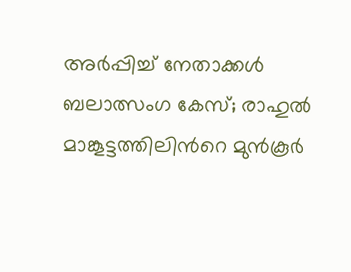അർപ്പിച്ച് നേതാക്കള്‍
ബലാത്സംഗ കേസ്; രാഹുൽ മാങ്കൂട്ടത്തിലിന്‍റെ മുൻകൂർ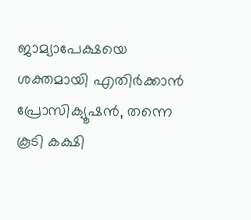ജാമ്യാപേക്ഷയെ ശക്തമായി എതിർക്കാൻ പ്രോസിക്യൂഷൻ, തന്നെ കൂടി കക്ഷി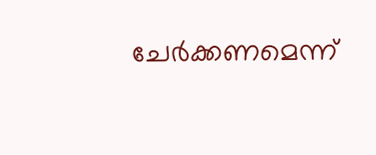ചേർക്കണമെന്ന്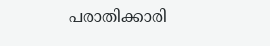പരാതിക്കാരി